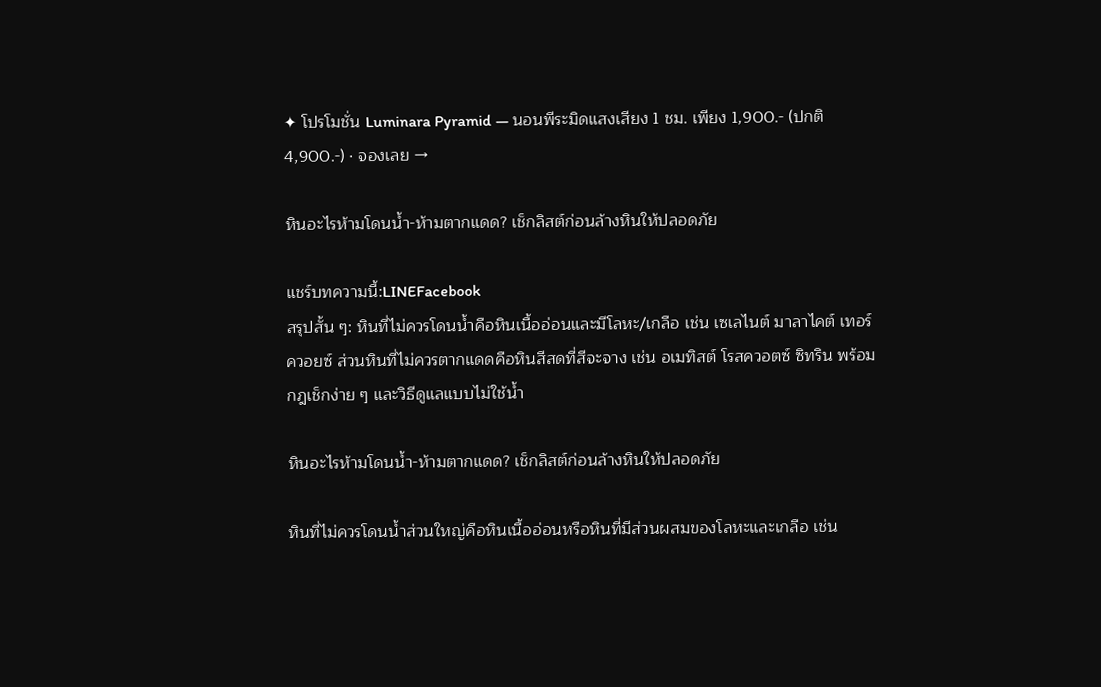✦ โปรโมชั่น Luminara Pyramid — นอนพีระมิดแสงเสียง 1 ชม. เพียง 1,900.- (ปกติ 4,900.-) · จองเลย →

หินอะไรห้ามโดนน้ำ-ห้ามตากแดด? เช็กลิสต์ก่อนล้างหินให้ปลอดภัย

แชร์บทความนี้:LINEFacebook
สรุปสั้น ๆ: หินที่ไม่ควรโดนน้ำคือหินเนื้ออ่อนและมีโลหะ/เกลือ เช่น เซเลไนต์ มาลาไคต์ เทอร์ควอยซ์ ส่วนหินที่ไม่ควรตากแดดคือหินสีสดที่สีจะจาง เช่น อเมทิสต์ โรสควอตซ์ ซิทริน พร้อมกฎเช็กง่าย ๆ และวิธีดูแลแบบไม่ใช้น้ำ

หินอะไรห้ามโดนน้ำ-ห้ามตากแดด? เช็กลิสต์ก่อนล้างหินให้ปลอดภัย

หินที่ไม่ควรโดนน้ำส่วนใหญ่คือหินเนื้ออ่อนหรือหินที่มีส่วนผสมของโลหะและเกลือ เช่น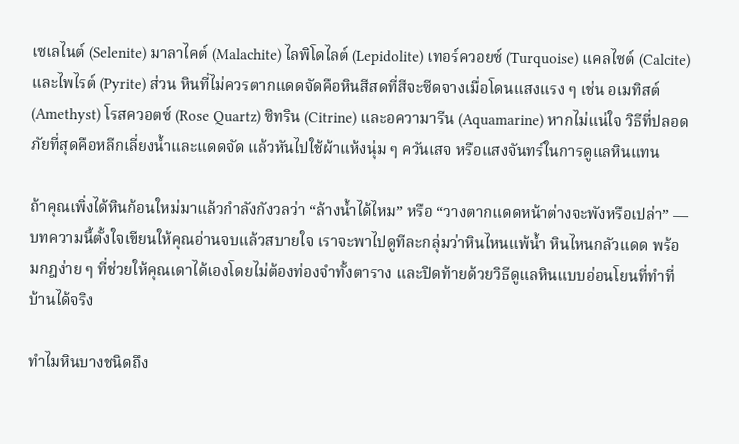เซเลไนต์ (Selenite) มาลาไคต์ (Malachite) ไลพิโดไลต์ (Lepidolite) เทอร์ควอยซ์ (Turquoise) แคลไซต์ (Calcite) และไพไรต์ (Pyrite) ส่วน หินที่ไม่ควรตากแดดจัดคือหินสีสดที่สีจะซีดจางเมื่อโดนแสงแรง ๆ เช่น อเมทิสต์ (Amethyst) โรสควอตซ์ (Rose Quartz) ซิทริน (Citrine) และอความารีน (Aquamarine) หากไม่แน่ใจ วิธีที่ปลอดภัยที่สุดคือหลีกเลี่ยงน้ำและแดดจัด แล้วหันไปใช้ผ้าแห้งนุ่ม ๆ ควันเสจ หรือแสงจันทร์ในการดูแลหินแทน

ถ้าคุณเพิ่งได้หินก้อนใหม่มาแล้วกำลังกังวลว่า “ล้างน้ำได้ไหม” หรือ “วางตากแดดหน้าต่างจะพังหรือเปล่า” — บทความนี้ตั้งใจเขียนให้คุณอ่านจบแล้วสบายใจ เราจะพาไปดูทีละกลุ่มว่าหินไหนแพ้น้ำ หินไหนกลัวแดด พร้อมกฎง่าย ๆ ที่ช่วยให้คุณเดาได้เองโดยไม่ต้องท่องจำทั้งตาราง และปิดท้ายด้วยวิธีดูแลหินแบบอ่อนโยนที่ทำที่บ้านได้จริง

ทำไมหินบางชนิดถึง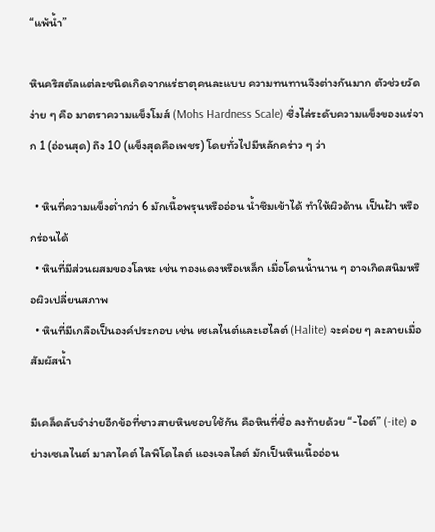“แพ้น้ำ”

หินคริสตัลแต่ละชนิดเกิดจากแร่ธาตุคนละแบบ ความทนทานจึงต่างกันมาก ตัวช่วยวัดง่าย ๆ คือ มาตราความแข็งโมส์ (Mohs Hardness Scale) ซึ่งไล่ระดับความแข็งของแร่จาก 1 (อ่อนสุด) ถึง 10 (แข็งสุดคือเพชร) โดยทั่วไปมีหลักคร่าว ๆ ว่า

  • หินที่ความแข็งต่ำกว่า 6 มักเนื้อพรุนหรืออ่อน น้ำซึมเข้าได้ ทำให้ผิวด้าน เป็นฝ้า หรือกร่อนได้
  • หินที่มีส่วนผสมของโลหะ เช่น ทองแดงหรือเหล็ก เมื่อโดนน้ำนาน ๆ อาจเกิดสนิมหรือผิวเปลี่ยนสภาพ
  • หินที่มีเกลือเป็นองค์ประกอบ เช่น เซเลไนต์และเฮไลต์ (Halite) จะค่อย ๆ ละลายเมื่อสัมผัสน้ำ

มีเคล็ดลับจำง่ายอีกข้อที่ชาวสายหินชอบใช้กัน คือหินที่ชื่อ ลงท้ายด้วย “-ไอต์” (-ite) อย่างเซเลไนต์ มาลาไคต์ ไลพิโดไลต์ แองเจลไลต์ มักเป็นหินเนื้ออ่อน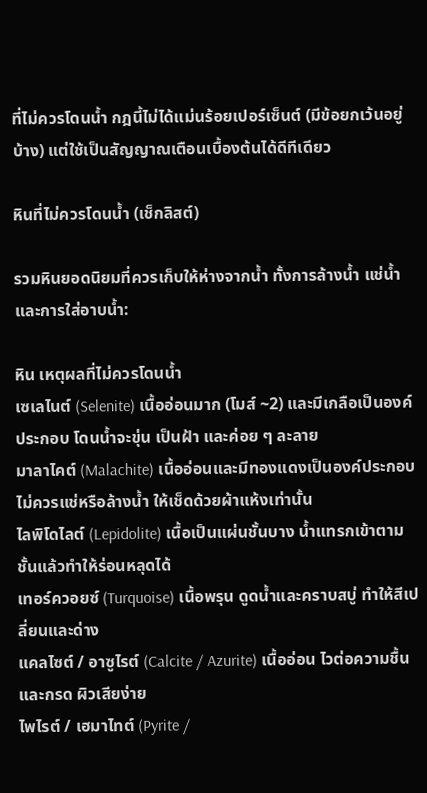ที่ไม่ควรโดนน้ำ กฎนี้ไม่ได้แม่นร้อยเปอร์เซ็นต์ (มีข้อยกเว้นอยู่บ้าง) แต่ใช้เป็นสัญญาณเตือนเบื้องต้นได้ดีทีเดียว

หินที่ไม่ควรโดนน้ำ (เช็กลิสต์)

รวมหินยอดนิยมที่ควรเก็บให้ห่างจากน้ำ ทั้งการล้างน้ำ แช่น้ำ และการใส่อาบน้ำ:

หิน เหตุผลที่ไม่ควรโดนน้ำ
เซเลไนต์ (Selenite) เนื้ออ่อนมาก (โมส์ ~2) และมีเกลือเป็นองค์ประกอบ โดนน้ำจะขุ่น เป็นฝ้า และค่อย ๆ ละลาย
มาลาไคต์ (Malachite) เนื้ออ่อนและมีทองแดงเป็นองค์ประกอบ ไม่ควรแช่หรือล้างน้ำ ให้เช็ดด้วยผ้าแห้งเท่านั้น
ไลพิโดไลต์ (Lepidolite) เนื้อเป็นแผ่นชั้นบาง น้ำแทรกเข้าตามชั้นแล้วทำให้ร่อนหลุดได้
เทอร์ควอยซ์ (Turquoise) เนื้อพรุน ดูดน้ำและคราบสบู่ ทำให้สีเปลี่ยนและด่าง
แคลไซต์ / อาซูไรต์ (Calcite / Azurite) เนื้ออ่อน ไวต่อความชื้นและกรด ผิวเสียง่าย
ไพไรต์ / เฮมาไทต์ (Pyrite /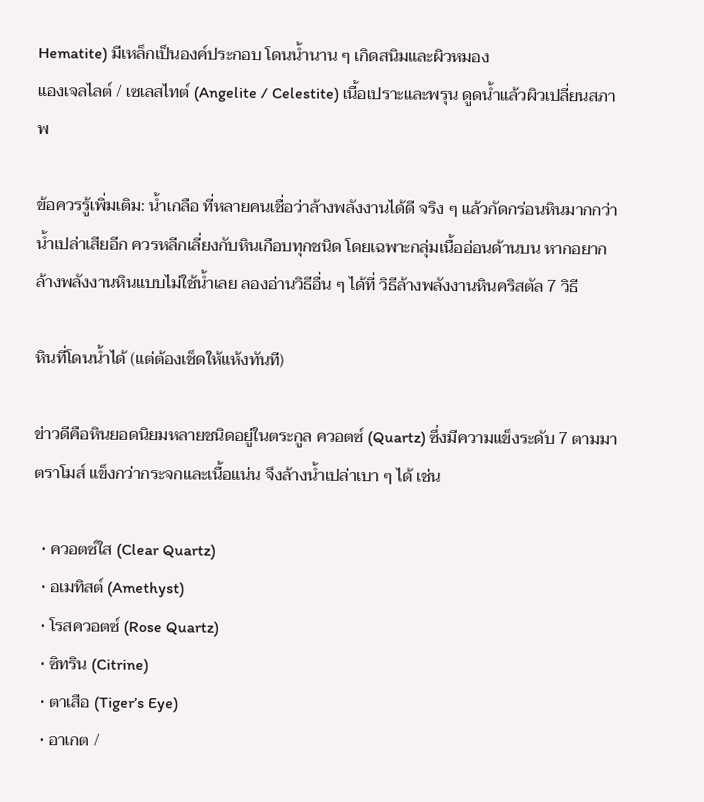Hematite) มีเหล็กเป็นองค์ประกอบ โดนน้ำนาน ๆ เกิดสนิมและผิวหมอง
แองเจลไลต์ / เซเลสไทต์ (Angelite / Celestite) เนื้อเปราะและพรุน ดูดน้ำแล้วผิวเปลี่ยนสภาพ

ข้อควรรู้เพิ่มเติม: น้ำเกลือ ที่หลายคนเชื่อว่าล้างพลังงานได้ดี จริง ๆ แล้วกัดกร่อนหินมากกว่าน้ำเปล่าเสียอีก ควรหลีกเลี่ยงกับหินเกือบทุกชนิด โดยเฉพาะกลุ่มเนื้ออ่อนด้านบน หากอยากล้างพลังงานหินแบบไม่ใช้น้ำเลย ลองอ่านวิธีอื่น ๆ ได้ที่ วิธีล้างพลังงานหินคริสตัล 7 วิธี

หินที่โดนน้ำได้ (แต่ต้องเช็ดให้แห้งทันที)

ข่าวดีคือหินยอดนิยมหลายชนิดอยู่ในตระกูล ควอตซ์ (Quartz) ซึ่งมีความแข็งระดับ 7 ตามมาตราโมส์ แข็งกว่ากระจกและเนื้อแน่น จึงล้างน้ำเปล่าเบา ๆ ได้ เช่น

  • ควอตซ์ใส (Clear Quartz)
  • อเมทิสต์ (Amethyst)
  • โรสควอตซ์ (Rose Quartz)
  • ซิทริน (Citrine)
  • ตาเสือ (Tiger’s Eye)
  • อาเกต /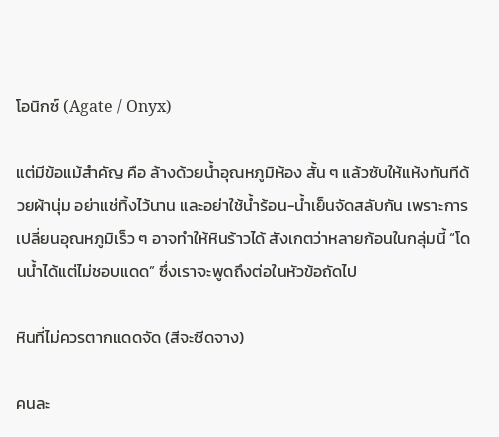โอนิกซ์ (Agate / Onyx)

แต่มีข้อแม้สำคัญ คือ ล้างด้วยน้ำอุณหภูมิห้อง สั้น ๆ แล้วซับให้แห้งทันทีด้วยผ้านุ่ม อย่าแช่ทิ้งไว้นาน และอย่าใช้น้ำร้อน-น้ำเย็นจัดสลับกัน เพราะการเปลี่ยนอุณหภูมิเร็ว ๆ อาจทำให้หินร้าวได้ สังเกตว่าหลายก้อนในกลุ่มนี้ “โดนน้ำได้แต่ไม่ชอบแดด” ซึ่งเราจะพูดถึงต่อในหัวข้อถัดไป

หินที่ไม่ควรตากแดดจัด (สีจะซีดจาง)

คนละ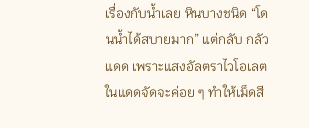เรื่องกับน้ำเลย หินบางชนิด “โดนน้ำได้สบายมาก” แต่กลับ กลัวแดด เพราะแสงอัลตราไวโอเลตในแดดจัดจะค่อย ๆ ทำให้เม็ดสี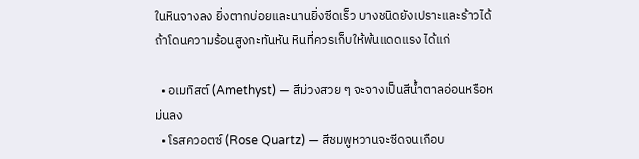ในหินจางลง ยิ่งตากบ่อยและนานยิ่งซีดเร็ว บางชนิดยังเปราะและร้าวได้ถ้าโดนความร้อนสูงกะทันหัน หินที่ควรเก็บให้พ้นแดดแรง ได้แก่

  • อเมทิสต์ (Amethyst) — สีม่วงสวย ๆ จะจางเป็นสีน้ำตาลอ่อนหรือหม่นลง
  • โรสควอตซ์ (Rose Quartz) — สีชมพูหวานจะซีดจนเกือบ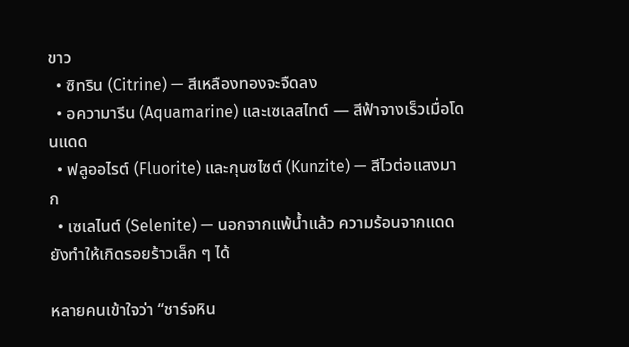ขาว
  • ซิทริน (Citrine) — สีเหลืองทองจะจืดลง
  • อความารีน (Aquamarine) และเซเลสไทต์ — สีฟ้าจางเร็วเมื่อโดนแดด
  • ฟลูออไรต์ (Fluorite) และกุนซไซต์ (Kunzite) — สีไวต่อแสงมาก
  • เซเลไนต์ (Selenite) — นอกจากแพ้น้ำแล้ว ความร้อนจากแดดยังทำให้เกิดรอยร้าวเล็ก ๆ ได้

หลายคนเข้าใจว่า “ชาร์จหิน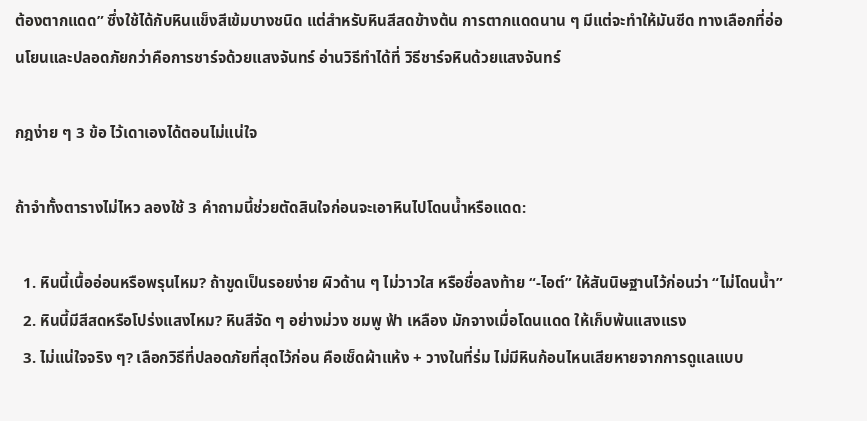ต้องตากแดด” ซึ่งใช้ได้กับหินแข็งสีเข้มบางชนิด แต่สำหรับหินสีสดข้างต้น การตากแดดนาน ๆ มีแต่จะทำให้มันซีด ทางเลือกที่อ่อนโยนและปลอดภัยกว่าคือการชาร์จด้วยแสงจันทร์ อ่านวิธีทำได้ที่ วิธีชาร์จหินด้วยแสงจันทร์

กฎง่าย ๆ 3 ข้อ ไว้เดาเองได้ตอนไม่แน่ใจ

ถ้าจำทั้งตารางไม่ไหว ลองใช้ 3 คำถามนี้ช่วยตัดสินใจก่อนจะเอาหินไปโดนน้ำหรือแดด:

  1. หินนี้เนื้ออ่อนหรือพรุนไหม? ถ้าขูดเป็นรอยง่าย ผิวด้าน ๆ ไม่วาวใส หรือชื่อลงท้าย “-ไอต์” ให้สันนิษฐานไว้ก่อนว่า “ไม่โดนน้ำ”
  2. หินนี้มีสีสดหรือโปร่งแสงไหม? หินสีจัด ๆ อย่างม่วง ชมพู ฟ้า เหลือง มักจางเมื่อโดนแดด ให้เก็บพ้นแสงแรง
  3. ไม่แน่ใจจริง ๆ? เลือกวิธีที่ปลอดภัยที่สุดไว้ก่อน คือเช็ดผ้าแห้ง + วางในที่ร่ม ไม่มีหินก้อนไหนเสียหายจากการดูแลแบบ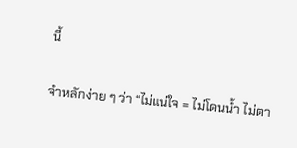นี้

จำหลักง่าย ๆ ว่า “ไม่แน่ใจ = ไม่โดนน้ำ ไม่ตา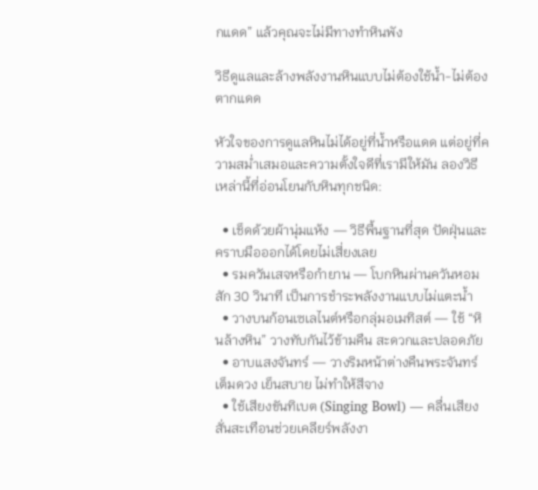กแดด” แล้วคุณจะไม่มีทางทำหินพัง

วิธีดูแลและล้างพลังงานหินแบบไม่ต้องใช้น้ำ-ไม่ต้องตากแดด

หัวใจของการดูแลหินไม่ได้อยู่ที่น้ำหรือแดด แต่อยู่ที่ความสม่ำเสมอและความตั้งใจดีที่เรามีให้มัน ลองวิธีเหล่านี้ที่อ่อนโยนกับหินทุกชนิด:

  • เช็ดด้วยผ้านุ่มแห้ง — วิธีพื้นฐานที่สุด ปัดฝุ่นและคราบมือออกได้โดยไม่เสี่ยงเลย
  • รมควันเสจหรือกำยาน — โบกหินผ่านควันหอมสัก 30 วินาที เป็นการชำระพลังงานแบบไม่แตะน้ำ
  • วางบนก้อนเซเลไนต์หรือกลุ่มอเมทิสต์ — ใช้ “หินล้างหิน” วางทับกันไว้ข้ามคืน สะดวกและปลอดภัย
  • อาบแสงจันทร์ — วางริมหน้าต่างคืนพระจันทร์เต็มดวง เย็นสบาย ไม่ทำให้สีจาง
  • ใช้เสียงขันทิเบต (Singing Bowl) — คลื่นเสียงสั่นสะเทือนช่วยเคลียร์พลังงา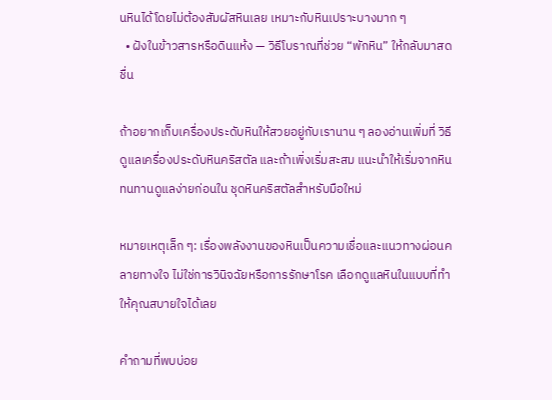นหินได้โดยไม่ต้องสัมผัสหินเลย เหมาะกับหินเปราะบางมาก ๆ
  • ฝังในข้าวสารหรือดินแห้ง — วิธีโบราณที่ช่วย “พักหิน” ให้กลับมาสดชื่น

ถ้าอยากเก็บเครื่องประดับหินให้สวยอยู่กับเรานาน ๆ ลองอ่านเพิ่มที่ วิธีดูแลเครื่องประดับหินคริสตัล และถ้าเพิ่งเริ่มสะสม แนะนำให้เริ่มจากหินทนทานดูแลง่ายก่อนใน ชุดหินคริสตัลสำหรับมือใหม่

หมายเหตุเล็ก ๆ: เรื่องพลังงานของหินเป็นความเชื่อและแนวทางผ่อนคลายทางใจ ไม่ใช่การวินิจฉัยหรือการรักษาโรค เลือกดูแลหินในแบบที่ทำให้คุณสบายใจได้เลย

คำถามที่พบบ่อย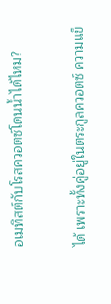อเมทิสต์กับโรสควอตซ์โดนน้ำได้ไหม?

ได้ เพราะทั้งคู่อยู่ในตระกูลควอตซ์ ความแข็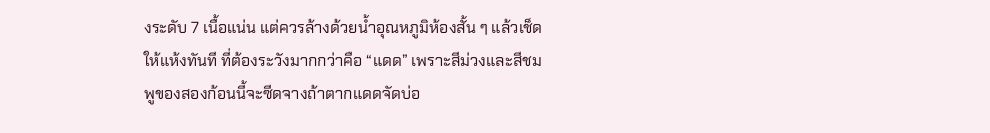งระดับ 7 เนื้อแน่น แต่ควรล้างด้วยน้ำอุณหภูมิห้องสั้น ๆ แล้วเช็ดให้แห้งทันที ที่ต้องระวังมากกว่าคือ “แดด” เพราะสีม่วงและสีชมพูของสองก้อนนี้จะซีดจางถ้าตากแดดจัดบ่อ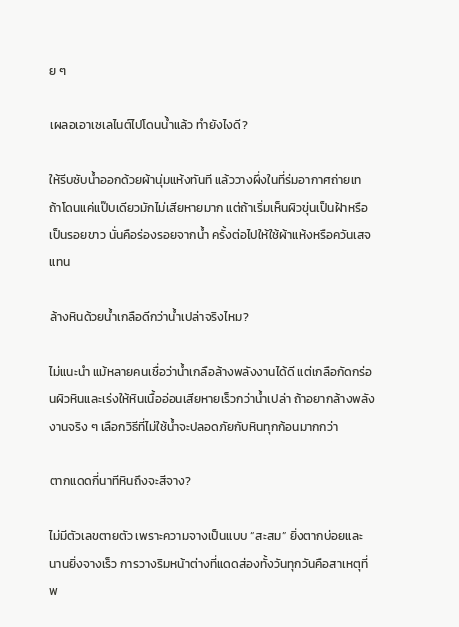ย ๆ

เผลอเอาเซเลไนต์ไปโดนน้ำแล้ว ทำยังไงดี?

ให้รีบซับน้ำออกด้วยผ้านุ่มแห้งทันที แล้ววางผึ่งในที่ร่มอากาศถ่ายเท ถ้าโดนแค่แป๊บเดียวมักไม่เสียหายมาก แต่ถ้าเริ่มเห็นผิวขุ่นเป็นฝ้าหรือเป็นรอยขาว นั่นคือร่องรอยจากน้ำ ครั้งต่อไปให้ใช้ผ้าแห้งหรือควันเสจแทน

ล้างหินด้วยน้ำเกลือดีกว่าน้ำเปล่าจริงไหม?

ไม่แนะนำ แม้หลายคนเชื่อว่าน้ำเกลือล้างพลังงานได้ดี แต่เกลือกัดกร่อนผิวหินและเร่งให้หินเนื้ออ่อนเสียหายเร็วกว่าน้ำเปล่า ถ้าอยากล้างพลังงานจริง ๆ เลือกวิธีที่ไม่ใช้น้ำจะปลอดภัยกับหินทุกก้อนมากกว่า

ตากแดดกี่นาทีหินถึงจะสีจาง?

ไม่มีตัวเลขตายตัว เพราะความจางเป็นแบบ “สะสม” ยิ่งตากบ่อยและนานยิ่งจางเร็ว การวางริมหน้าต่างที่แดดส่องทั้งวันทุกวันคือสาเหตุที่พ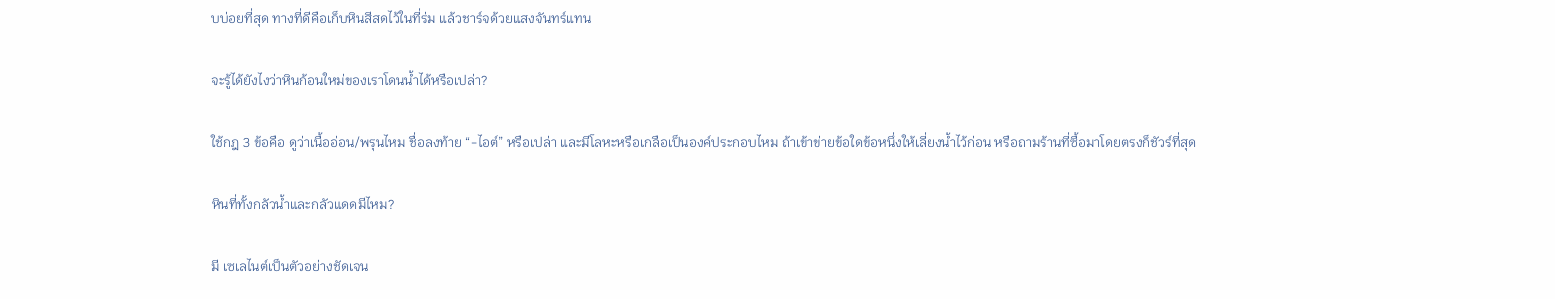บบ่อยที่สุด ทางที่ดีคือเก็บหินสีสดไว้ในที่ร่ม แล้วชาร์จด้วยแสงจันทร์แทน

จะรู้ได้ยังไงว่าหินก้อนใหม่ของเราโดนน้ำได้หรือเปล่า?

ใช้กฎ 3 ข้อคือ ดูว่าเนื้ออ่อน/พรุนไหม ชื่อลงท้าย “-ไอต์” หรือเปล่า และมีโลหะหรือเกลือเป็นองค์ประกอบไหม ถ้าเข้าข่ายข้อใดข้อหนึ่งให้เลี่ยงน้ำไว้ก่อน หรือถามร้านที่ซื้อมาโดยตรงก็ชัวร์ที่สุด

หินที่ทั้งกลัวน้ำและกลัวแดดมีไหม?

มี เซเลไนต์เป็นตัวอย่างชัดเจน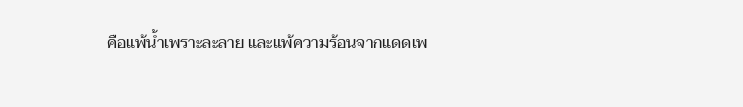คือแพ้น้ำเพราะละลาย และแพ้ความร้อนจากแดดเพ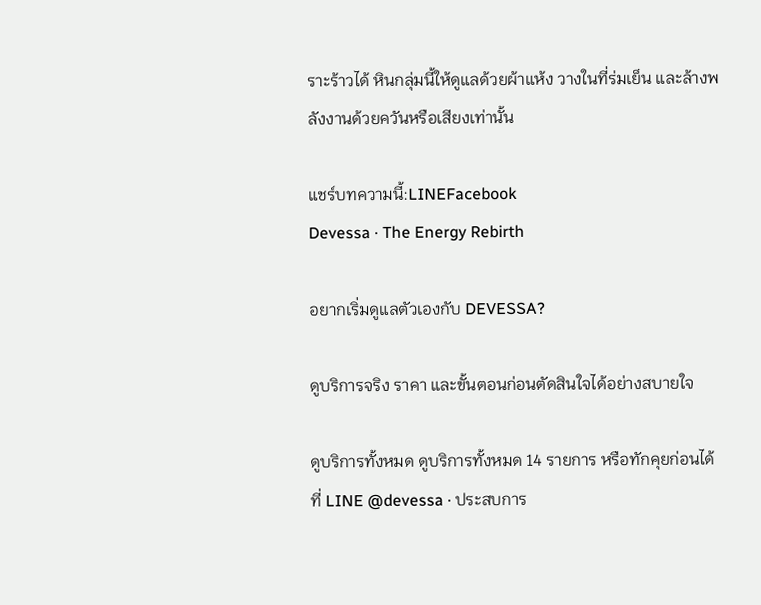ราะร้าวได้ หินกลุ่มนี้ให้ดูแลด้วยผ้าแห้ง วางในที่ร่มเย็น และล้างพลังงานด้วยควันหรือเสียงเท่านั้น

แชร์บทความนี้:LINEFacebook
Devessa · The Energy Rebirth

อยากเริ่มดูแลตัวเองกับ DEVESSA?

ดูบริการจริง ราคา และขั้นตอนก่อนตัดสินใจได้อย่างสบายใจ

ดูบริการทั้งหมด ดูบริการทั้งหมด 14 รายการ หรือทักคุยก่อนได้ที่ LINE @devessa · ประสบการ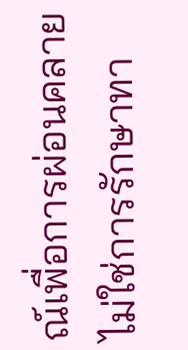ณ์เพื่อการผ่อนคลาย ไม่ใช่การรักษาทา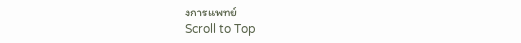งการแพทย์
Scroll to Top